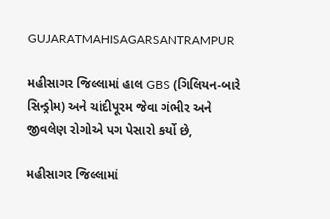GUJARATMAHISAGARSANTRAMPUR

મહીસાગર જિલ્લામાં હાલ GBS (ગિલિયન-બારે સિન્ડ્રોમ) અને ચાંદીપૂરમ જેવા ગંભીર અને જીવલેણ રોગોએ પગ પેસારો કર્યો છે,

મહીસાગર જિલ્લામાં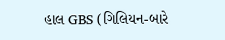હાલ GBS (ગિલિયન-બારે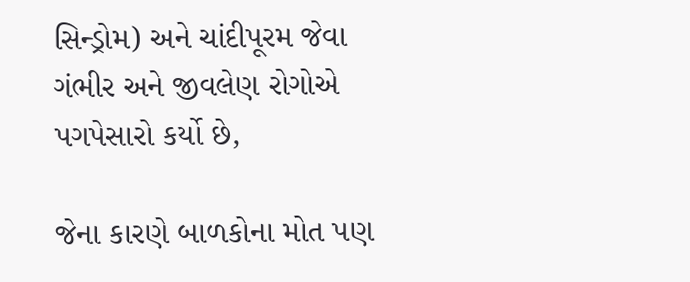સિન્ડ્રોમ) અને ચાંદીપૂરમ જેવા ગંભીર અને જીવલેણ રોગોએ પગપેસારો કર્યો છે,

જેના કારણે બાળકોના મોત પણ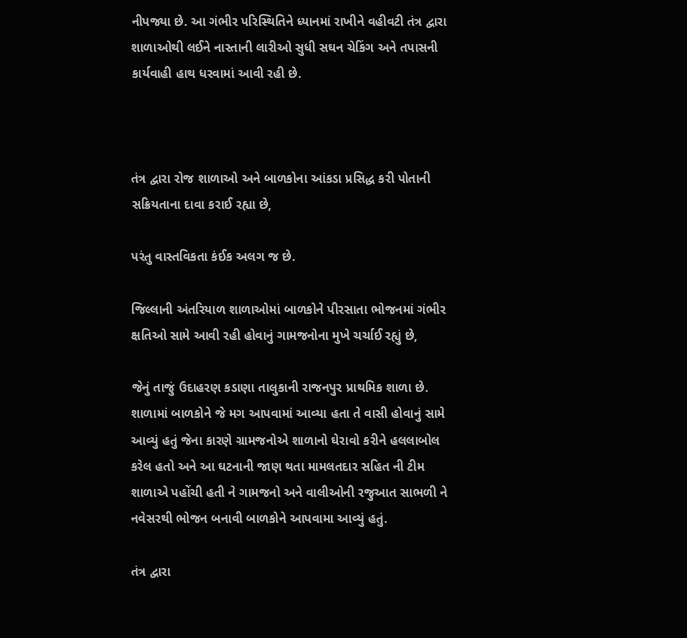નીપજ્યા છે. આ ગંભીર પરિસ્થિતિને ધ્યાનમાં રાખીને વહીવટી તંત્ર દ્વારા શાળાઓથી લઈને નાસ્તાની લારીઓ સુધી સઘન ચેકિંગ અને તપાસની કાર્યવાહી હાથ ધરવામાં આવી રહી છે.



તંત્ર દ્વારા રોજ શાળાઓ અને બાળકોના આંકડા પ્રસિદ્ધ કરી પોતાની સક્રિયતાના દાવા કરાઈ રહ્યા છે,

પરંતુ વાસ્તવિકતા કંઈક અલગ જ છે.

જિલ્લાની અંતરિયાળ શાળાઓમાં બાળકોને પીરસાતા ભોજનમાં ગંભીર ક્ષતિઓ સામે આવી રહી હોવાનું ગામજનોના મુખે ચર્ચાઈ રહ્યું છે,

જેનું તાજું ઉદાહરણ કડાણા તાલુકાની રાજનપુર પ્રાથમિક શાળા છે. શાળામાં બાળકોને જે મગ આપવામાં આવ્યા હતા તે વાસી હોવાનું સામે આવ્યું હતું જેના કારણે ગ્રામજનોએ શાળાનો ઘેરાવો કરીને હલલાબોલ કરેલ હતો અને આ ઘટનાની જાણ થતા મામલતદાર સહિત ની ટીમ શાળાએ પહોંચી હતી ને ગામજનો અને વાલીઓની રજુઆત સાભળી ને નવેસરથી ભોજન બનાવી બાળકોને આપવામા આવ્યું હતું.

તંત્ર દ્વારા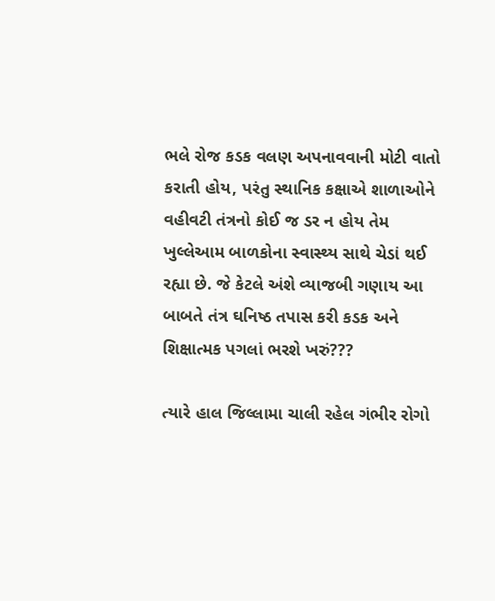ભલે રોજ કડક વલણ અપનાવવાની મોટી વાતો કરાતી હોય, પરંતુ સ્થાનિક કક્ષાએ શાળાઓને વહીવટી તંત્રનો કોઈ જ ડર ન હોય તેમ ખુલ્લેઆમ બાળકોના સ્વાસ્થ્ય સાથે ચેડાં થઈ રહ્યા છે. જે કેટલે અંશે વ્યાજબી ગણાય આ બાબતે તંત્ર ઘનિષ્ઠ તપાસ કરી કડક અને શિક્ષાત્મક પગલાં ભરશે ખરું???

ત્યારે હાલ જિલ્લામા ચાલી રહેલ ગંભીર રોગો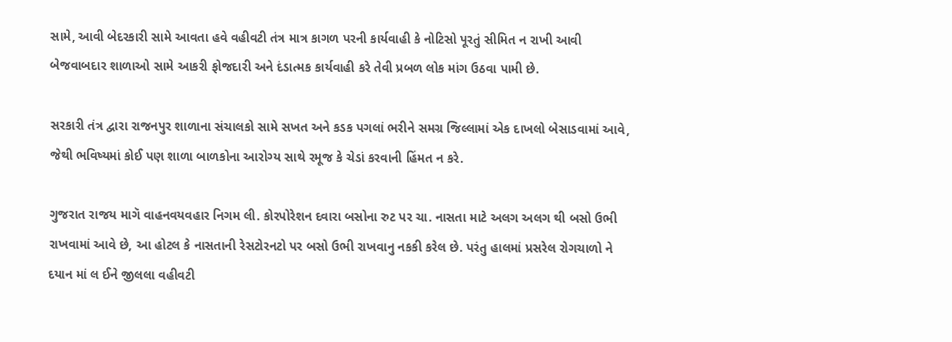સામે, આવી બેદરકારી સામે આવતા હવે વહીવટી તંત્ર માત્ર કાગળ પરની કાર્યવાહી કે નોટિસો પૂરતું સીમિત ન રાખી આવી બેજવાબદાર શાળાઓ સામે આકરી ફોજદારી અને દંડાત્મક કાર્યવાહી કરે તેવી પ્રબળ લોક માંગ ઉઠવા પામી છે.

સરકારી તંત્ર દ્વારા રાજનપુર શાળાના સંચાલકો સામે સખત અને કડક પગલાં ભરીને સમગ્ર જિલ્લામાં એક દાખલો બેસાડવામાં આવે, જેથી ભવિષ્યમાં કોઈ પણ શાળા બાળકોના આરોગ્ય સાથે રમૂજ કે ચેડાં કરવાની હિંમત ન કરે.

ગુજરાત રાજય માગૅ વાહનવયવહાર નિગમ લી. કોરપોરેશન દવારા બસોના રુટ પર ચા. નાસતા માટે અલગ અલગ થી બસો ઉભી રાખવામાં આવે છે, આ હોટલ કે નાસતાની રેસટોરનટો પર બસો ઉભી રાખવાનુ નકકી કરેલ છે. પરંતુ હાલમાં પ્રસરેલ રોગચાળો ને દયાન માં લ ઈને જીલલા વહીવટી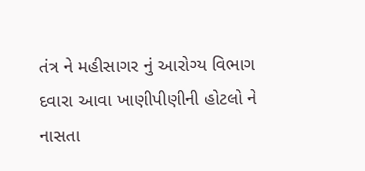તંત્ર ને મહીસાગર નું આરોગ્ય વિભાગ દવારા આવા ખાણીપીણીની હોટલો ને નાસતા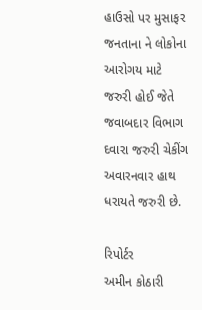હાઉસો પર મુસાફર જનતાના ને લોકોના આરોગય માટે જરુરી હોઈ જેતે જવાબદાર વિભાગ દવારા જરુરી ચેકીંગ અવારનવાર હાથ ધરાયતે જરુરી છે.

રિપોર્ટર
અમીન કોઠારી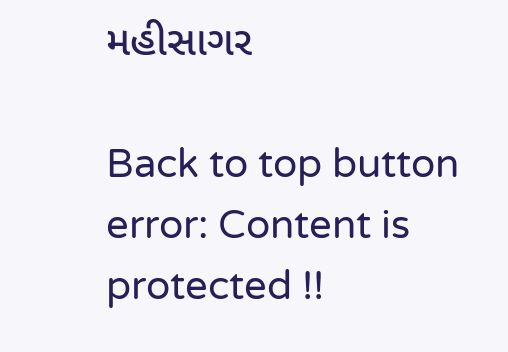મહીસાગર

Back to top button
error: Content is protected !!